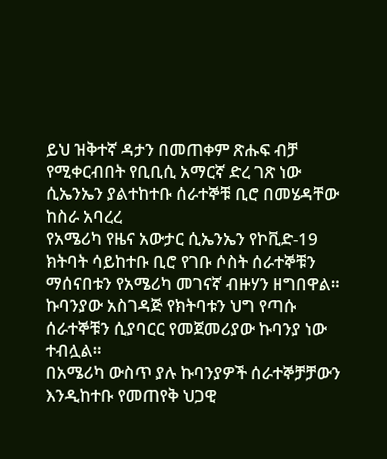ይህ ዝቅተኛ ዳታን በመጠቀም ጽሑፍ ብቻ የሚቀርብበት የቢቢሲ አማርኛ ድረ ገጽ ነው
ሲኤንኤን ያልተከተቡ ሰራተኞቹ ቢሮ በመሄዳቸው ከስራ አባረረ
የአሜሪካ የዜና አውታር ሲኤንኤን የኮቪድ-19 ክትባት ሳይከተቡ ቢሮ የገቡ ሶስት ሰራተኞቹን ማሰናበቱን የአሜሪካ መገናኛ ብዙሃን ዘግበዋል።
ኩባንያው አስገዳጅ የክትባቱን ህግ የጣሱ ሰራተኞቹን ሲያባርር የመጀመሪያው ኩባንያ ነው ተብሏል።
በአሜሪካ ውስጥ ያሉ ኩባንያዎች ሰራተኞቻቻውን እንዲከተቡ የመጠየቅ ህጋዊ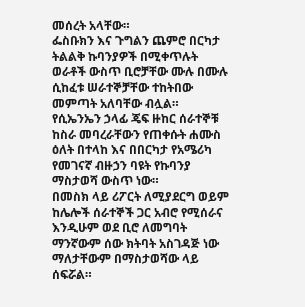መሰረት አላቸው።
ፌስቡክን እና ጉግልን ጨምሮ በርካታ ትልልቅ ኩባንያዎች በሚቀጥሉት ወራቶች ውስጥ ቢሮቻቸው ሙሉ በሙሉ ሲከፈቱ ሠራተኞቻቸው ተከትበው መምጣት አለባቸው ብሏል።
የሲኤንኤን ኃላፊ ጄፍ ዙከር ሰራተኞቹ ከስራ መባረራቸውን የጠቀሱት ሐሙስ ዕለት በተላከ እና በበርካታ የአሜሪካ የመገናኛ ብዙኃን ባዩት የኩባንያ ማስታወሻ ውስጥ ነው።
በመስክ ላይ ሪፖርት ለሚያደርግ ወይም ከሌሎች ሰራተኞች ጋር አብሮ የሚሰራና እንዲሁም ወደ ቢሮ ለመግባት ማንኛውም ሰው ክትባት አስገዳጅ ነው ማለታቸውም በማስታወሻው ላይ ሰፍሯል።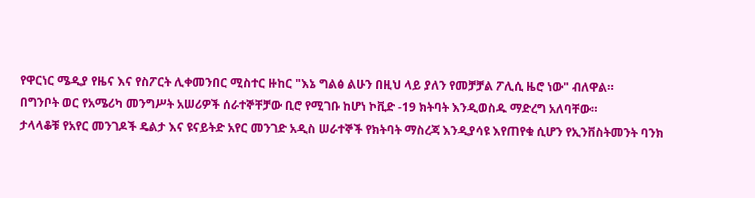የዋርነር ሜዲያ የዜና እና የስፖርት ሊቀመንበር ሚስተር ዙከር "እኔ ግልፅ ልሁን በዚህ ላይ ያለን የመቻቻል ፖሊሲ ዜሮ ነው" ብለዋል።
በግንቦት ወር የአሜሪካ መንግሥት አሠሪዎች ሰራተኞቸቻው ቢሮ የሚገቡ ከሆነ ኮቪድ -19 ክትባት እንዲወስዱ ማድረግ አለባቸው።
ታላላቆቹ የአየር መንገዶች ዴልታ እና ዩናይትድ አየር መንገድ አዲስ ሠራተኞች የክትባት ማስረጃ እንዲያሳዩ እየጠየቁ ሲሆን የኢንቨስትመንት ባንክ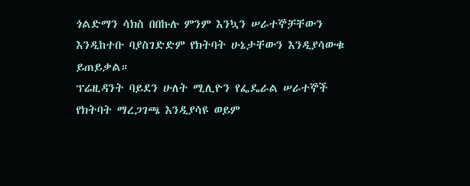ጎልድማን ሳክስ በበኩሉ ምንም እንኳን ሠራተኞቻቸውን እንዲከተቡ ባያስገድድም የክትባት ሁኔታቸውን እንዲያሳውቁ ይጠይቃል።
ፕሬዚዳንት ባይደን ሁለት ሚሊዮን የፌዴራል ሠራተኞች የክትባት ማረጋገጫ እንዲያሳዩ ወይም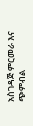አስገዳጅ ምርመራ እና ጭምብል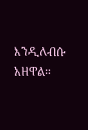እንዲለብሱ አዘዋል።